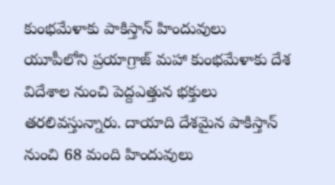కుంభమేళాకు పాకిస్తాన్ హిందువులు
యూపీలోని ప్రయాగ్రాజ్ మహా కుంభమేళాకు దేశ విదేశాల నుంచి పెద్దఎత్తున భక్తులు తరలివస్తున్నారు. దాయాది దేశమైన పాకిస్తాన్ నుంచి 68 మంది హిందువులు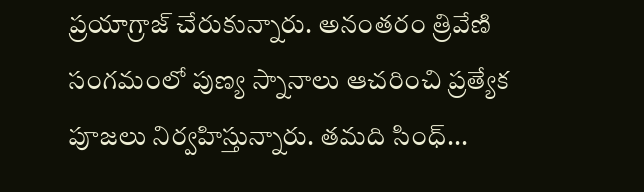ప్రయాగ్రాజ్ చేరుకున్నారు. అనంతరం త్రివేణి సంగమంలో పుణ్య స్నానాలు ఆచరించి ప్రత్యేక పూజలు నిర్వహిస్తున్నారు. తమది సింధ్...